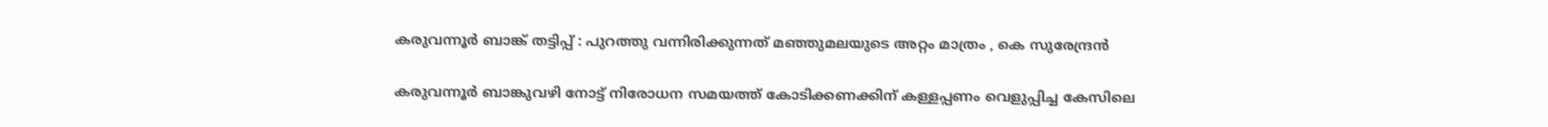കരുവന്നൂർ ബാങ്ക് തട്ടിപ്പ് : പുറത്തു വന്നിരിക്കുന്നത് മഞ്ഞുമലയുടെ അറ്റം മാത്രം , കെ സുരേന്ദ്രൻ

കരുവന്നൂർ ബാങ്കുവഴി നോട്ട് നിരോധന സമയത്ത് കോടിക്കണക്കിന് കള്ളപ്പണം വെളുപ്പിച്ച കേസിലെ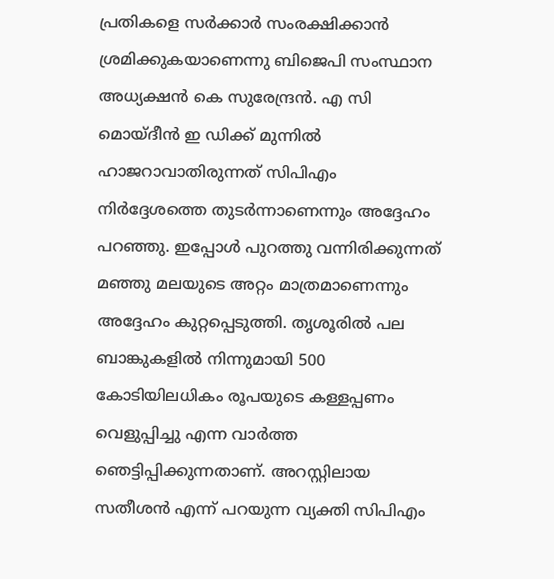പ്രതികളെ സർക്കാർ സംരക്ഷിക്കാൻ ശ്രമിക്കുകയാണെന്നു ബിജെപി സംസ്ഥാന അധ്യക്ഷൻ കെ സുരേന്ദ്രൻ. എ സി മൊയ്‌ദീൻ ഇ ഡിക്ക് മുന്നിൽ ഹാജറാവാതിരുന്നത് സിപിഎം നിർദ്ദേശത്തെ തുടർന്നാണെന്നും അദ്ദേഹം പറഞ്ഞു. ഇപ്പോൾ പുറത്തു വന്നിരിക്കുന്നത് മഞ്ഞു മലയുടെ അറ്റം മാത്രമാണെന്നും അദ്ദേഹം കുറ്റപ്പെടുത്തി. തൃശൂരിൽ പല ബാങ്കുകളിൽ നിന്നുമായി 500 കോടിയിലധികം രൂപയുടെ കള്ളപ്പണം വെളുപ്പിച്ചു എന്ന വാർത്ത ഞെട്ടിപ്പിക്കുന്നതാണ്. അറസ്റ്റിലായ സതീശൻ എന്ന് പറയുന്ന വ്യക്തി സിപിഎം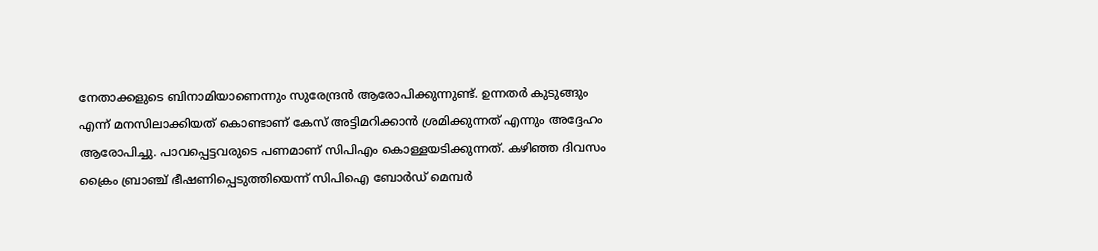നേതാക്കളുടെ ബിനാമിയാണെന്നും സുരേന്ദ്രൻ ആരോപിക്കുന്നുണ്ട്. ഉന്നതർ കുടുങ്ങും എന്ന് മനസിലാക്കിയത് കൊണ്ടാണ് കേസ് അട്ടിമറിക്കാൻ ശ്രമിക്കുന്നത് എന്നും അദ്ദേഹം ആരോപിച്ചു. പാവപ്പെട്ടവരുടെ പണമാണ് സിപിഎം കൊള്ളയടിക്കുന്നത്. കഴിഞ്ഞ ദിവസം ക്രൈം ബ്രാഞ്ച് ഭീഷണിപ്പെടുത്തിയെന്ന് സിപിഐ ബോർഡ് മെമ്പർ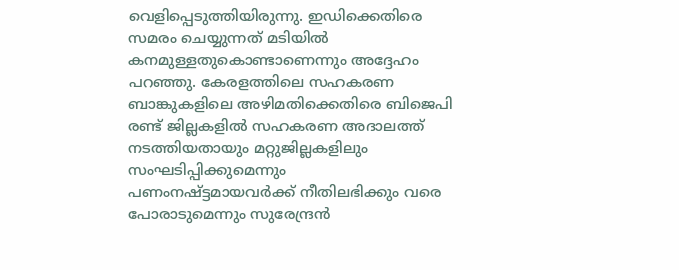വെളിപ്പെടുത്തിയിരുന്നു. ഇഡിക്കെതിരെ സമരം ചെയ്യുന്നത് മടിയിൽ കനമുള്ളതുകൊണ്ടാണെന്നും അദ്ദേഹം പറഞ്ഞു. കേരളത്തിലെ സഹകരണ ബാങ്കുകളിലെ അഴിമതിക്കെതിരെ ബിജെപി രണ്ട് ജില്ലകളിൽ സഹകരണ അദാലത്ത് നടത്തിയതായും മറ്റുജില്ലകളിലും സംഘടിപ്പിക്കുമെന്നും പണംനഷ്ട്ടമായവർക്ക് നീതിലഭിക്കും വരെ പോരാടുമെന്നും സുരേന്ദ്രൻ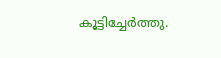കൂട്ടിച്ചേർത്തു.